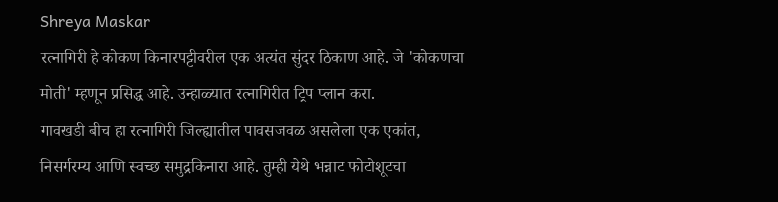Shreya Maskar
रत्नागिरी हे कोकण किनारपट्टीवरील एक अत्यंत सुंदर ठिकाण आहे. जे 'कोकणचा मोती' म्हणून प्रसिद्ध आहे. उन्हाळ्यात रत्नागिरीत ट्रिप प्लान करा.
गावखडी बीच हा रत्नागिरी जिल्ह्यातील पावसजवळ असलेला एक एकांत, निसर्गरम्य आणि स्वच्छ समुद्रकिनारा आहे. तुम्ही येथे भन्नाट फोटोशूटचा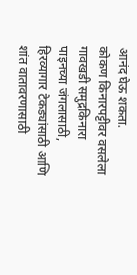आनंद घेऊ शकता.
कोकण किनारपट्टीवर वसलेला गावखडी समुद्रकिनारा पाइनच्या जंगलासाठी, हिरव्यागार टेकड्यांसाठी आणि शांत वातावरणासाठी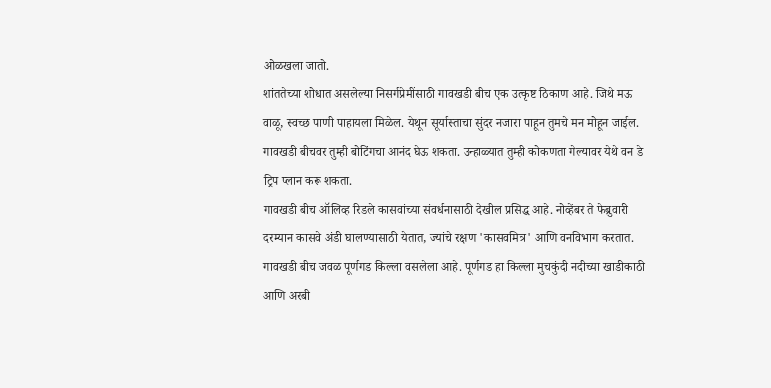ओळखला जातो.
शांततेच्या शोधात असलेल्या निसर्गप्रेमींसाठी गावखडी बीच एक उत्कृष्ट ठिकाण आहे. जिथे मऊ वाळू, स्वच्छ पाणी पाहायला मिळेल. येथून सूर्यास्ताचा सुंदर नजारा पाहून तुमचे मन मोहून जाईल.
गावखडी बीचवर तुम्ही बोटिंगचा आनंद घेऊ शकता. उन्हाळ्यात तुम्ही कोकणता गेल्यावर येथे वन डे ट्रिप प्लान करू शकता.
गावखडी बीच ऑलिव्ह रिडले कासवांच्या संवर्धनासाठी देखील प्रसिद्ध आहे. नोव्हेंबर ते फेब्रुवारी दरम्यान कासवे अंडी घालण्यासाठी येतात, ज्यांचे रक्षण 'कासवमित्र' आणि वनविभाग करतात.
गावखडी बीच जवळ पूर्णगड किल्ला वसलेला आहे. पूर्णगड हा किल्ला मुचकुंदी नदीच्या खाडीकाठी आणि अरबी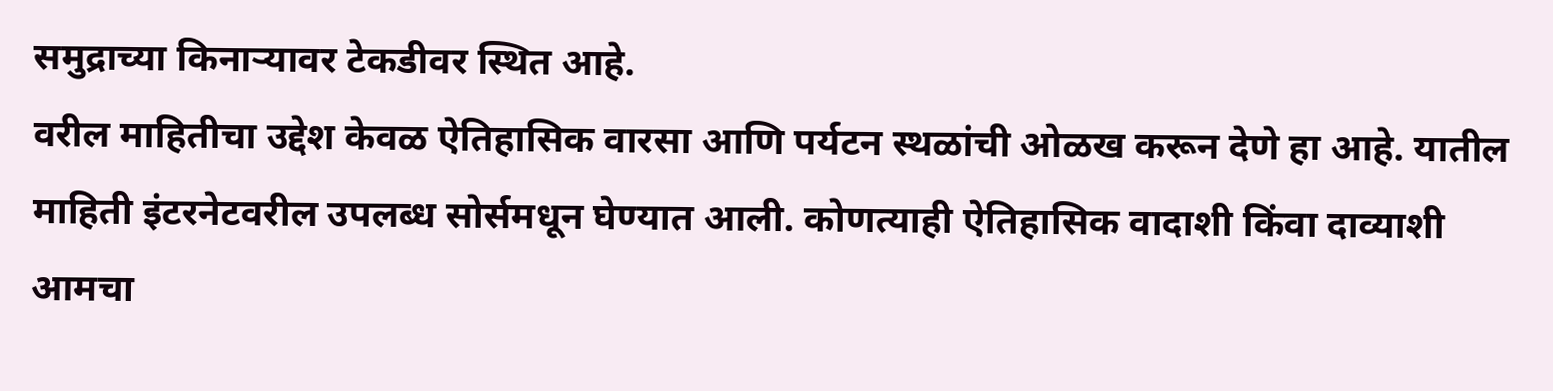समुद्राच्या किनाऱ्यावर टेकडीवर स्थित आहे.
वरील माहितीचा उद्देश केवळ ऐतिहासिक वारसा आणि पर्यटन स्थळांची ओळख करून देणे हा आहे. यातील माहिती इंटरनेटवरील उपलब्ध सोर्समधून घेण्यात आली. कोणत्याही ऐतिहासिक वादाशी किंवा दाव्याशी आमचा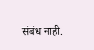संबंध नाही.